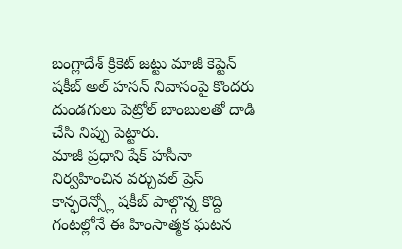బంగ్లాదేశ్ క్రికెట్ జట్టు మాజీ కెప్టెన్ షకీబ్ అల్ హసన్ నివాసంపై కొందరు దుండగులు పెట్రోల్ బాంబులతో దాడి చేసి నిప్పు పెట్టారు.
మాజీ ప్రధాని షేక్ హసీనా నిర్వహించిన వర్చువల్ ప్రెస్ కాన్ఫరెన్స్లో షకీబ్ పాల్గొన్న కొద్ది గంటల్లోనే ఈ హింసాత్మక ఘటన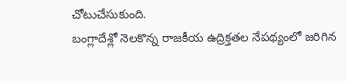చోటుచేసుకుంది.
బంగ్లాదేశ్లో నెలకొన్న రాజకీయ ఉద్రిక్తతల నేపథ్యంలో జరిగిన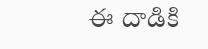ఈ దాడికి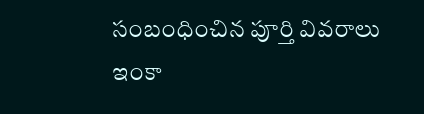సంబంధించిన పూర్తి వివరాలు ఇంకా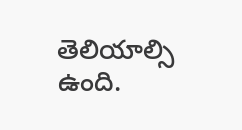తెలియాల్సి ఉంది.